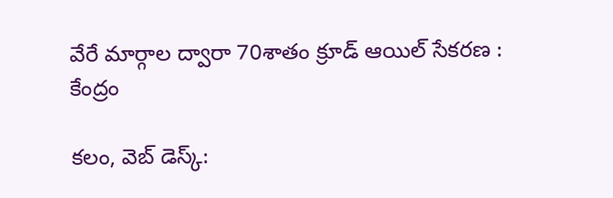వేరే మార్గాల ద్వారా 70శాతం క్రూడ్ ఆయిల్ సేకరణ : కేంద్రం

కలం, వెబ్ డెస్క్: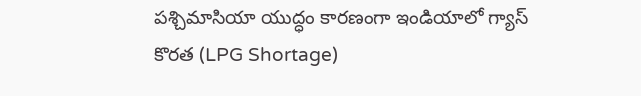పశ్చిమాసియా యుద్ధం కారణంగా ఇండియాలో గ్యాస్ కొరత (LPG Shortage)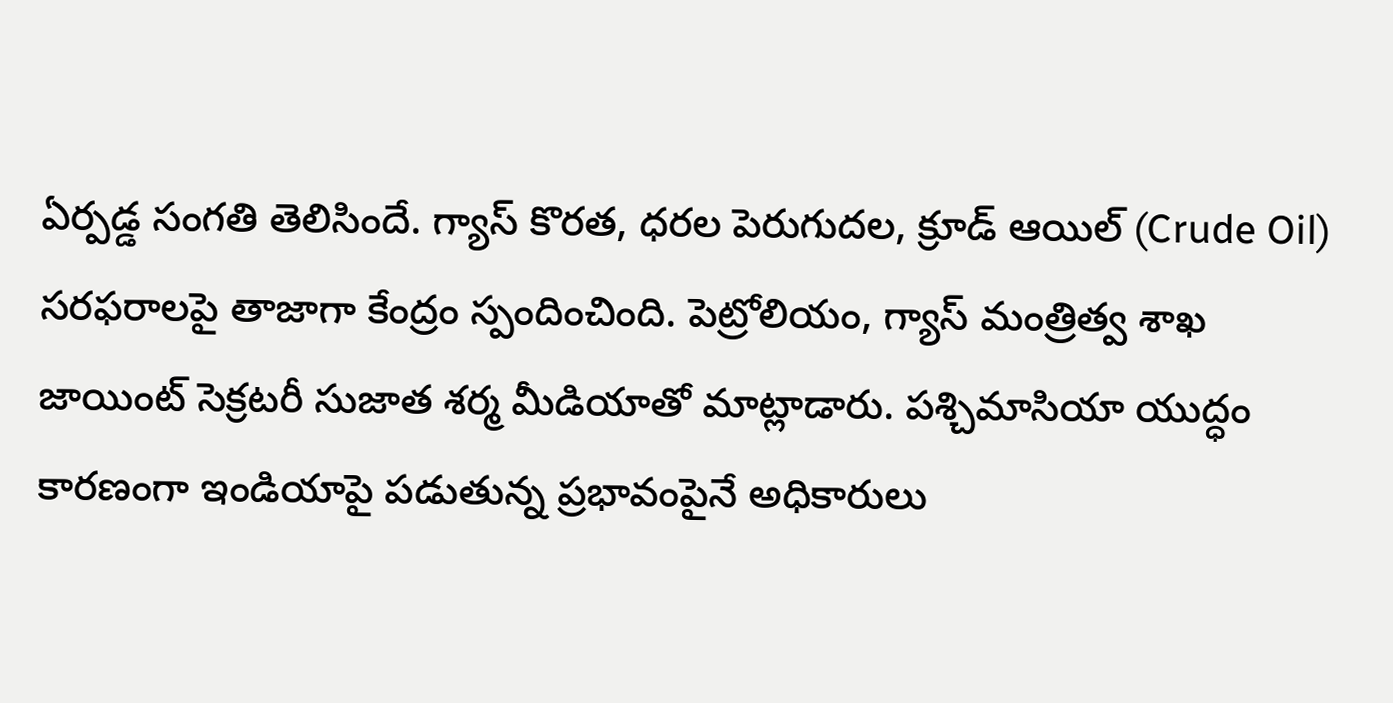ఏర్పడ్డ సంగతి తెలిసిందే. గ్యాస్ కొరత, ధరల పెరుగుదల, క్రూడ్ ఆయిల్ (Crude Oil) సరఫరాలపై తాజాగా కేంద్రం స్పందించింది. పెట్రోలియం, గ్యాస్ మంత్రిత్వ శాఖ జాయింట్ సెక్రటరీ సుజాత శర్మ మీడియాతో మాట్లాడారు. పశ్చిమాసియా యుద్ధం కారణంగా ఇండియాపై పడుతున్న ప్రభావంపైనే అధికారులు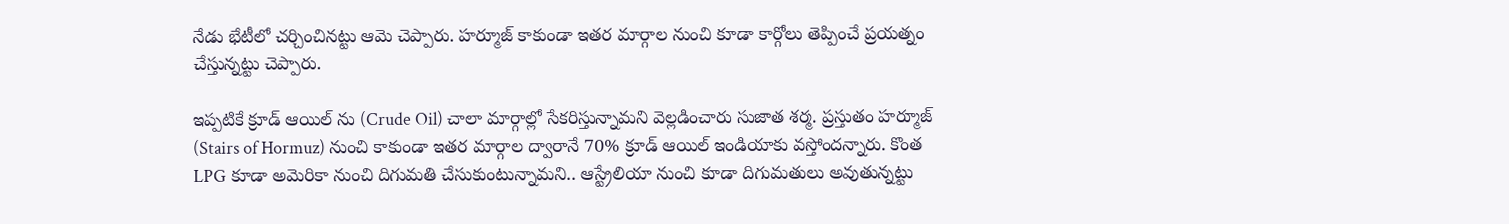నేడు భేటీలో చర్చించినట్టు ఆమె చెప్పారు. హర్మూజ్ కాకుండా ఇతర మార్గాల నుంచి కూడా కార్గోలు తెప్పించే ప్రయత్నం చేస్తున్నట్టు చెప్పారు.

ఇప్పటికే క్రూడ్ ఆయిల్ ను (Crude Oil) చాలా మార్గాల్లో సేకరిస్తున్నామని వెల్లడించారు సుజాత శర్మ. ప్రస్తుతం హర్మూజ్ (Stairs of Hormuz) నుంచి కాకుండా ఇతర మార్గాల ద్వారానే 70% క్రూడ్ ఆయిల్ ఇండియాకు వస్తోందన్నారు. కొంత LPG కూడా అమెరికా నుంచి దిగుమతి చేసుకుంటున్నామని.. ఆస్ట్రేలియా నుంచి కూడా దిగుమతులు అవుతున్నట్టు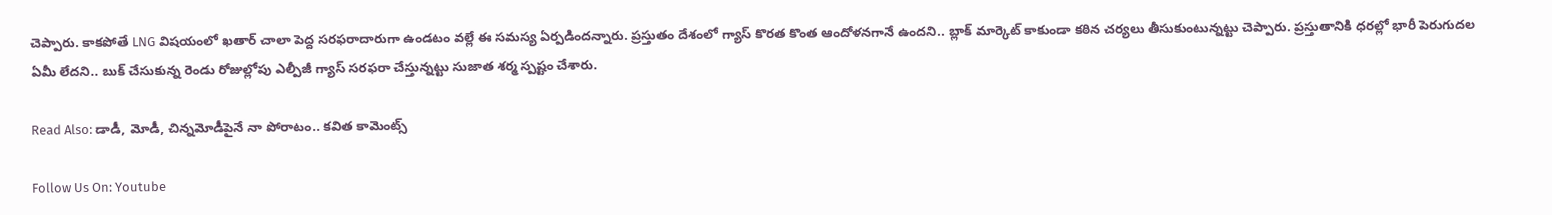చెప్పారు. కాకపోతే LNG విషయంలో ఖతార్ చాలా పెద్ద సరఫరాదారుగా ఉండటం వల్లే ఈ సమస్య ఏర్పడిందన్నారు. ప్రస్తుతం దేశంలో గ్యాస్ కొరత కొంత ఆందోళనగానే ఉందని.. బ్లాక్ మార్కెట్ కాకుండా కఠిన చర్యలు తీసుకుంటున్నట్టు చెప్పారు. ప్రస్తుతానికి ధరల్లో భారీ పెరుగుదల ఏమీ లేదని.. బుక్ చేసుకున్న రెండు రోజుల్లోపు ఎల్పీజీ గ్యాస్ సరఫరా చేస్తున్నట్టు సుజాత శర్మ స్పష్టం చేశారు.

Read Also: డాడీ, మోడీ, చిన్నమోడీపైనే నా పోరాటం.. కవిత కామెంట్స్

Follow Us On: Youtube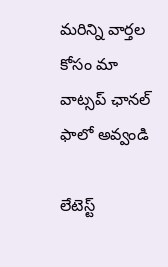మ‌రిన్ని వార్త‌ల కోసం మా వాట్స‌ప్ ఛాన‌ల్ ఫాలో అవ్వండి

లేటెస్ట్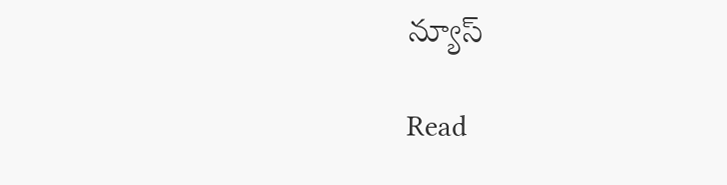న్యూస్‌

Read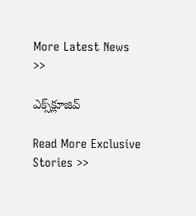More Latest News >>

ఎక్స్‌క్లూజివ్‌

Read More Exclusive Stories >>